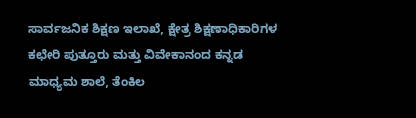ಸಾರ್ವಜನಿಕ ಶಿಕ್ಷಣ ಇಲಾಖೆ, ಕ್ಷೇತ್ರ ಶಿಕ್ಷಣಾಧಿಕಾರಿಗಳ ಕಛೇರಿ ಪುತ್ತೂರು ಮತ್ತು ವಿವೇಕಾನಂದ ಕನ್ನಡ ಮಾಧ್ಯಮ ಶಾಲೆ, ತೆಂಕಿಲ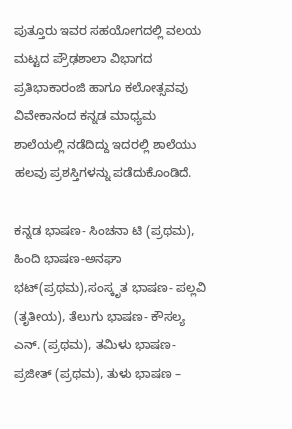ಪುತ್ತೂರು ಇವರ ಸಹಯೋಗದಲ್ಲಿ ವಲಯ ಮಟ್ಟದ ಪ್ರೌಢಶಾಲಾ ವಿಭಾಗದ ಪ್ರತಿಭಾಕಾರಂಜಿ ಹಾಗೂ ಕಲೋತ್ಸವವು ವಿವೇಕಾನಂದ ಕನ್ನಡ ಮಾಧ್ಯಮ ಶಾಲೆಯಲ್ಲಿ ನಡೆದಿದ್ದು ಇದರಲ್ಲಿ ಶಾಲೆಯು ಹಲವು ಪ್ರಶಸ್ತಿಗಳನ್ನು ಪಡೆದುಕೊಂಡಿದೆ.

ಕನ್ನಡ ಭಾಷಣ- ಸಿಂಚನಾ ಟಿ (ಪ್ರಥಮ), ಹಿಂದಿ ಭಾಷಣ-ಅನಘಾ ಭಟ್(ಪ್ರಥಮ),ಸಂಸ್ಕೃತ ಭಾಷಣ- ಪಲ್ಲವಿ (ತೃತೀಯ), ತೆಲುಗು ಭಾಷಣ- ಕೌಸಲ್ಯ ಎನ್. (ಪ್ರಥಮ), ತಮಿಳು ಭಾಷಣ- ಪ್ರಜೀತ್ (ಪ್ರಥಮ), ತುಳು ಭಾಷಣ –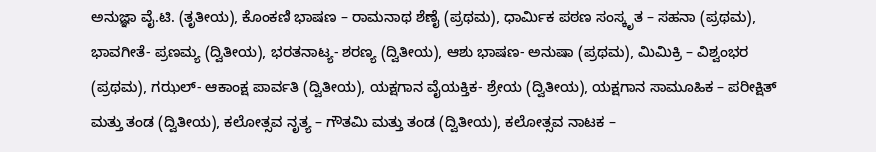ಅನುಜ್ಞಾ ವೈ.ಟಿ. (ತೃತೀಯ), ಕೊಂಕಣಿ ಭಾಷಣ – ರಾಮನಾಥ ಶೆಣೈ (ಪ್ರಥಮ), ಧಾರ್ಮಿಕ ಪಠಣ ಸಂಸ್ಕೃತ – ಸಹನಾ (ಪ್ರಥಮ), ಭಾವಗೀತೆ- ಪ್ರಣಮ್ಯ (ದ್ವಿತೀಯ), ಭರತನಾಟ್ಯ- ಶರಣ್ಯ (ದ್ವಿತೀಯ), ಆಶು ಭಾಷಣ- ಅನುಷಾ (ಪ್ರಥಮ), ಮಿಮಿಕ್ರಿ – ವಿಶ್ವಂಭರ (ಪ್ರಥಮ), ಗಝಲ್- ಆಕಾಂಕ್ಷ ಪಾರ್ವತಿ (ದ್ವಿತೀಯ), ಯಕ್ಷಗಾನ ವೈಯಕ್ತಿಕ- ಶ್ರೇಯ (ದ್ವಿತೀಯ), ಯಕ್ಷಗಾನ ಸಾಮೂಹಿಕ – ಪರೀಕ್ಷಿತ್ ಮತ್ತು ತಂಡ (ದ್ವಿತೀಯ), ಕಲೋತ್ಸವ ನೃತ್ಯ – ಗೌತಮಿ ಮತ್ತು ತಂಡ (ದ್ವಿತೀಯ), ಕಲೋತ್ಸವ ನಾಟಕ –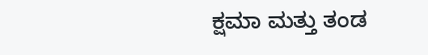ಕ್ಷಮಾ ಮತ್ತು ತಂಡ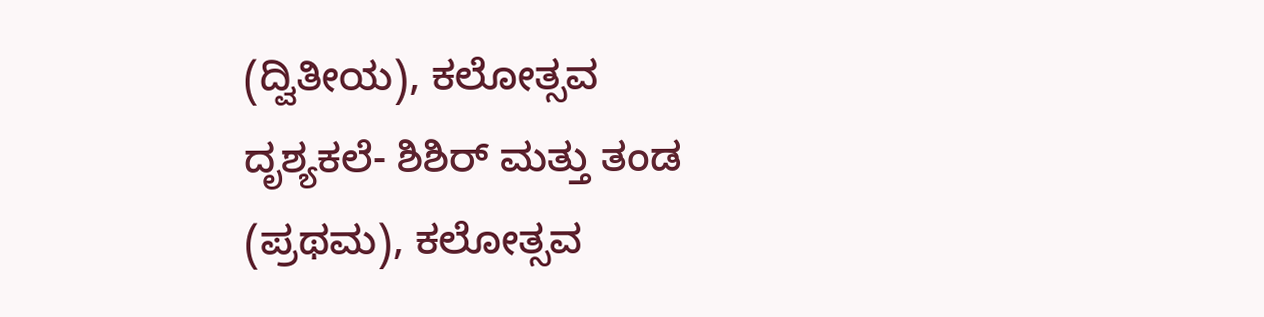(ದ್ವಿತೀಯ), ಕಲೋತ್ಸವ ದೃಶ್ಯಕಲೆ- ಶಿಶಿರ್ ಮತ್ತು ತಂಡ (ಪ್ರಥಮ), ಕಲೋತ್ಸವ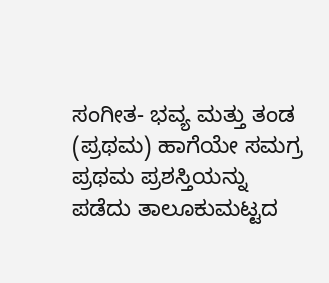ಸಂಗೀತ- ಭವ್ಯ ಮತ್ತು ತಂಡ (ಪ್ರಥಮ) ಹಾಗೆಯೇ ಸಮಗ್ರ ಪ್ರಥಮ ಪ್ರಶಸ್ತಿಯನ್ನು ಪಡೆದು ತಾಲೂಕುಮಟ್ಟದ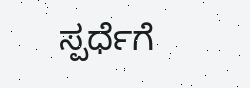ಸ್ಪರ್ಧೆಗೆ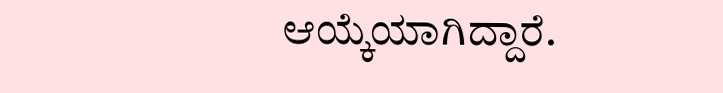ಆಯ್ಕೆಯಾಗಿದ್ದಾರೆ.